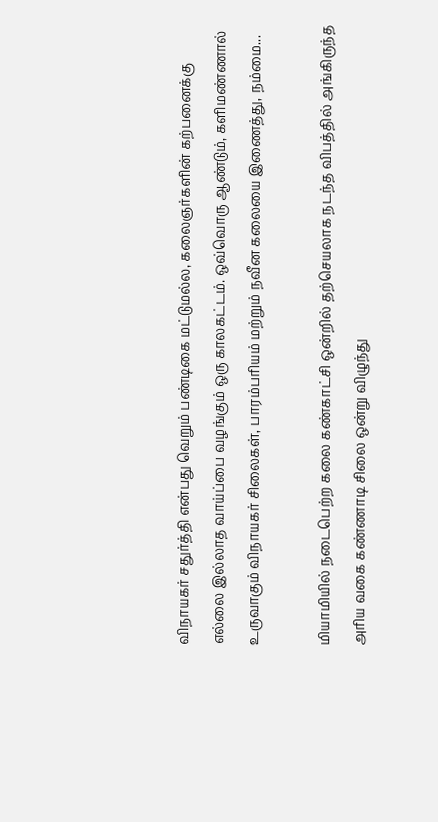விநாயகர் சதுர்த்தி என்பது வெறும் பண்டிகை மட்டுமல்ல, கலைஞர்களின் கற்பனைக்கு எல்லை இல்லாத வாய்ப்பை வழங்கும் ஒரு காலகட்டம். ஒவ்வொரு ஆண்டும், களிமண்ணால் உருவாகும் விநாயகர் சிலைகள், பாரம்பரியம் மற்றும் நவீன கலையை இணைத்து, நம்மை...

மியாமியில் நடைபெற்ற கலை கண்காட்சி ஒன்றில் தற்செயலாக நடந்த விபத்தில் அங்கிருந்த அரிய வகை கண்ணாடி சிலை ஒன்று விழுந்து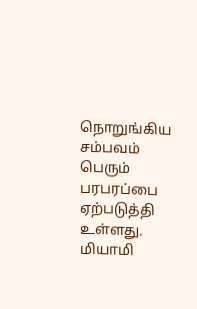நொறுங்கிய சம்பவம் பெரும் பரபரப்பை ஏற்படுத்தி உள்ளது. மியாமி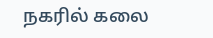நகரில் கலை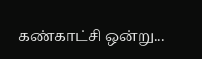கண்காட்சி ஒன்று...